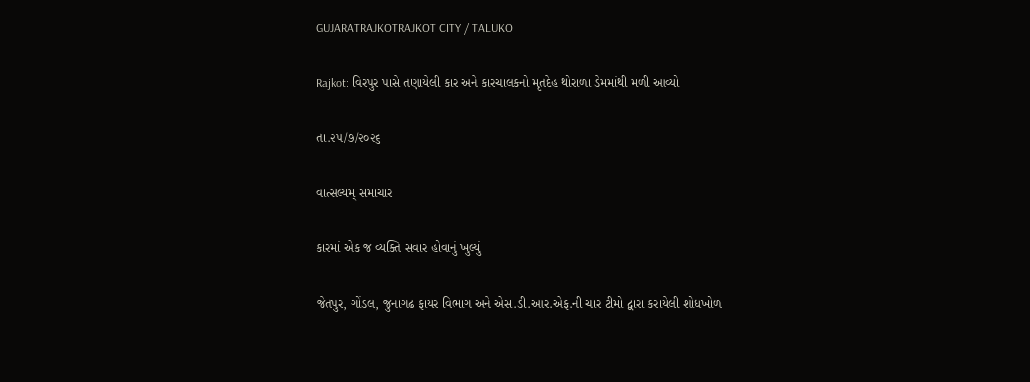GUJARATRAJKOTRAJKOT CITY / TALUKO

Rajkot: વિરપુર પાસે તણાયેલી કાર અને કારચાલકનો મૃતદેહ થોરાળા ડેમમાંથી મળી આવ્યો

તા.૨૫/૭/૨૦૨૬

વાત્સલ્યમ્ સમાચાર

કારમાં એક જ વ્યક્તિ સવાર હોવાનું ખુલ્યું

જેતપુર, ગોંડલ, જુનાગઢ ફાયર વિભાગ અને એસ.ડી.આર.એફ.ની ચાર ટીમો દ્વારા કરાયેલી શોધખોળ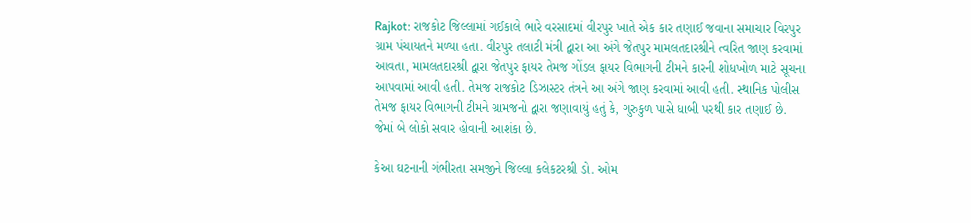Rajkot: રાજકોટ જિલ્લામાં ગઈકાલે ભારે વરસાદમાં વીરપુર ખાતે એક કાર તણાઈ જવાના સમાચાર વિરપુર ગ્રામ પંચાયતને મળ્યા હતા. વીરપુર તલાટી મંત્રી દ્વારા આ અંગે જેતપુર મામલતદારશ્રીને ત્વરિત જાણ કરવામાં આવતા, મામલતદારશ્રી દ્વારા જેતપુર ફાયર તેમજ ગોંડલ ફાયર વિભાગની ટીમને કારની શોધખોળ માટે સૂચના આપવામાં આવી હતી. તેમજ રાજકોટ ડિઝાસ્ટર તંત્રને આ અંગે જાણ કરવામાં આવી હતી. સ્થાનિક પોલીસ તેમજ ફાયર વિભાગની ટીમને ગ્રામજનો દ્વારા જણાવાયું હતું કે, ગુરુકુળ પાસે ધાબી પરથી કાર તણાઈ છે. જેમાં બે લોકો સવાર હોવાની આશંકા છે.

કેઆ ઘટનાની ગંભીરતા સમજીને જિલ્લા કલેકટરશ્રી ડો. ઓમ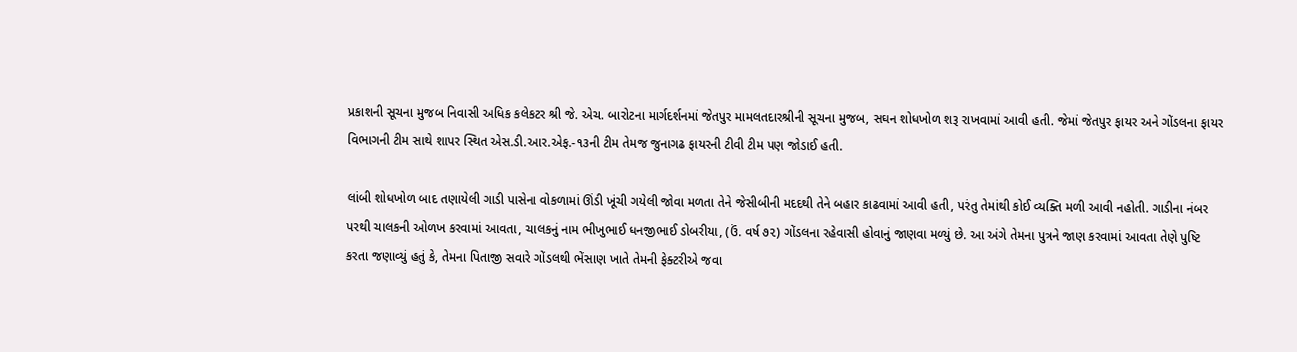પ્રકાશની સૂચના મુજબ નિવાસી અધિક કલેકટર શ્રી જે. એચ. બારોટના માર્ગદર્શનમાં જેતપુર મામલતદારશ્રીની સૂચના મુજબ, સઘન શોધખોળ શરૂ રાખવામાં આવી હતી. જેમાં જેતપુર ફાયર અને ગોંડલના ફાયર વિભાગની ટીમ સાથે શાપર સ્થિત એસ.ડી.આર.એફ.-૧૩ની ટીમ તેમજ જુનાગઢ ફાયરની ટીવી ટીમ પણ જોડાઈ હતી.

લાંબી શોધખોળ બાદ તણાયેલી ગાડી પાસેના વોકળામાં ઊંડી ખૂંચી ગયેલી જોવા મળતા તેને જેસીબીની મદદથી તેને બહાર કાઢવામાં આવી હતી, પરંતુ તેમાંથી કોઈ વ્યક્તિ મળી આવી નહોતી. ગાડીના નંબર પરથી ચાલકની ઓળખ કરવામાં આવતા, ચાલકનું નામ ભીખુભાઈ ધનજીભાઈ ડોબરીયા, (ઉં. વર્ષ ૭૨) ગોંડલના રહેવાસી હોવાનું જાણવા મળ્યું છે. આ અંગે તેમના પુત્રને જાણ કરવામાં આવતા તેણે પુષ્ટિ કરતા જણાવ્યું હતું કે, તેમના પિતાજી સવારે ગોંડલથી ભેંસાણ ખાતે તેમની ફેક્ટરીએ જવા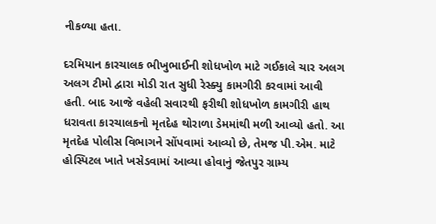નીકળ્યા હતા.

દરમિયાન કારચાલક ભીખુભાઈની શોધખોળ માટે ગઈકાલે ચાર અલગ અલગ ટીમો દ્વારા મોડી રાત સુધી રેસ્ક્યુ કામગીરી કરવામાં આવી હતી. બાદ આજે વહેલી સવારથી ફરીથી શોધખોળ કામગીરી હાથ ધરાવતા કારચાલકનો મૃતદેહ થોરાળા ડેમમાંથી મળી આવ્યો હતો. આ મૃતદેહ પોલીસ વિભાગને સોંપવામાં આવ્યો છે, તેમજ પી.એમ. માટે હોસ્પિટલ ખાતે ખસેડવામાં આવ્યા હોવાનું જેતપુર ગ્રામ્ય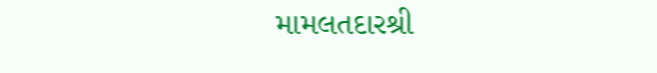મામલતદારશ્રી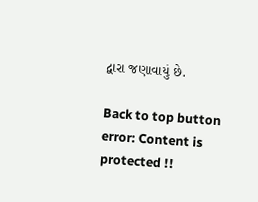દ્વારા જણાવાયું છે.

Back to top button
error: Content is protected !!